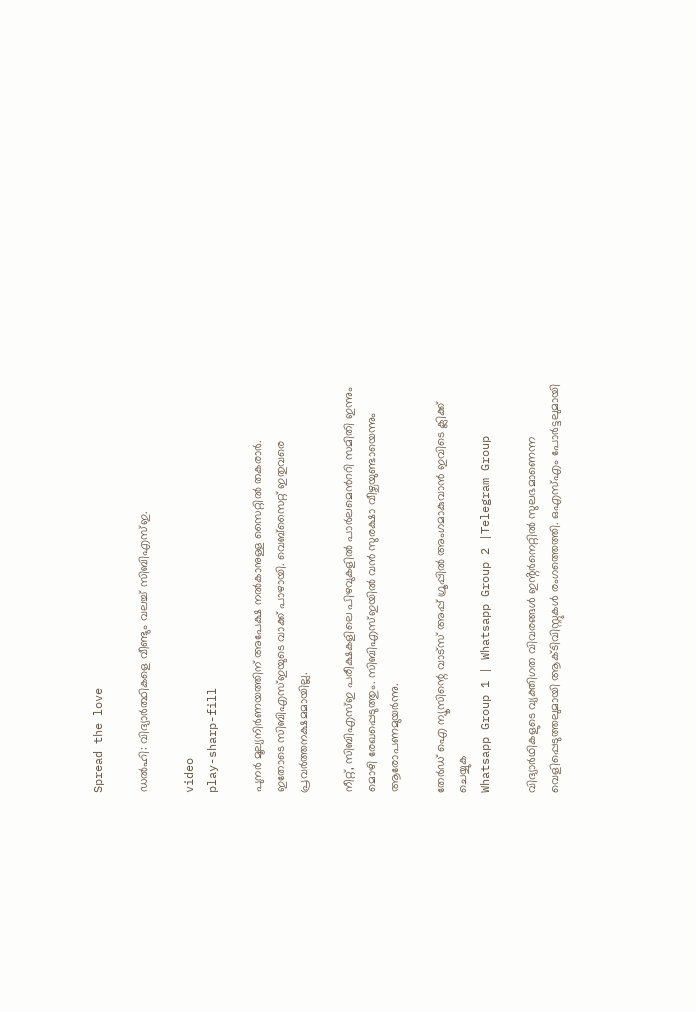Spread the love

ഡൽഹി: വിദ്യാർത്ഥികളെ വീണ്ടും വലച്ച്‌ സിബിഎസ്‌ഇ.

video
play-sharp-fill

പുനർ മൂല്യനിർണയത്തിന് അപേക്ഷ നല്‍കാനുള്ള സൈറ്റില്‍ തകരാർ.
ഇതോടെ സിബിഎസ്‌ഇയുടെ വാക്ക് പാഴായി. വെബ്സൈറ്റ് ഇതുവരെ പ്രവർത്തനക്ഷമമായില്ല.

നീറ്റ്, സിബിഎസ്‌ഇ പരീക്ഷകളിലെ പിഴവുകളില്‍ പാർലമെൻററി സമിതി ഇന്നും മൊഴി രേഖപ്പെടുത്തും. സിബിഎസ്‌ഇയില്‍ വൻ സുരക്ഷാ വീഴ്ചയുണ്ടായെന്നും ആരോപണമുയർന്നു.

തേർഡ് ഐ ന്യൂസിന്റെ വാട്സ് അപ്പ് ഗ്രൂപ്പിൽ അംഗമാകുവാൻ ഇവിടെ ക്ലിക്ക് ചെയ്യുക
Whatsapp Group 1 | Whatsapp Group 2 |Telegram Group

വിദ്യാർഥികളുടെ വ്യക്തിഗത വിവരങ്ങള്‍ ഇൻ്റർനെറ്റില്‍ സുലഭമാണെന്ന വെളിപ്പെടുത്തലുമായി ആക്ടിവിസ്റ്റുകള്‍ രംഗത്തെത്തി. ഒഎസ്‌എം പോർട്ടലുമായി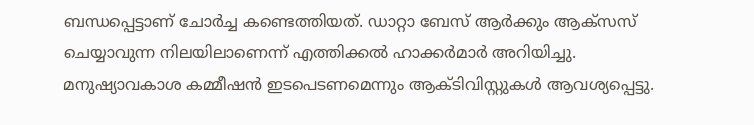ബന്ധപ്പെട്ടാണ് ചോർച്ച കണ്ടെത്തിയത്. ഡാറ്റാ ബേസ് ആർക്കും ആക്സസ് ചെയ്യാവുന്ന നിലയിലാണെന്ന് എത്തിക്കല്‍ ഹാക്കർമാർ അറിയിച്ചു.
മനുഷ്യാവകാശ കമ്മീഷൻ ഇടപെടണമെന്നും ആക്ടിവിസ്റ്റുകള്‍ ആവശ്യപ്പെട്ടു.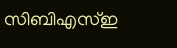സിബിഎസ്‌ഇ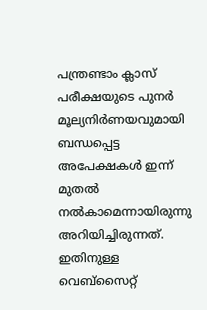പന്ത്രണ്ടാം ക്ലാസ് പരീക്ഷയുടെ പുനർ മൂല്യനിർണയവുമായി ബന്ധപ്പെട്ട അപേക്ഷകള്‍ ഇന്ന് മുതല്‍ നല്‍കാമെന്നായിരുന്നു അറിയിച്ചിരുന്നത്. ഇതിനുള്ള വെബ്സൈറ്റ്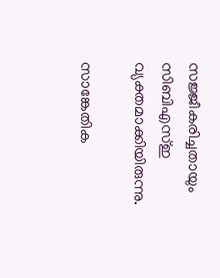സജ്ജീകരിച്ചതായും സിബിഎസ്‌ഇ വ്യക്തമാക്കിയിരുന്നു.

സാങ്കേതിക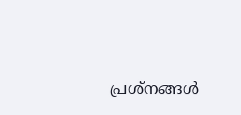പ്രശ്നങ്ങള്‍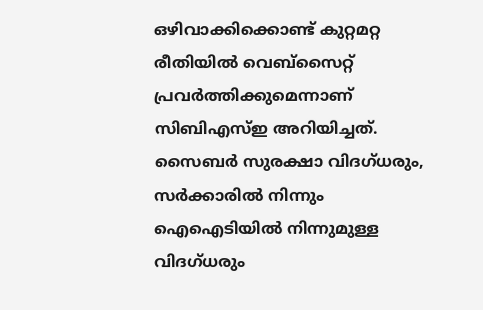ഒഴിവാക്കിക്കൊണ്ട് കുറ്റമറ്റ രീതിയില്‍ വെബ്സൈറ്റ് പ്രവർത്തിക്കുമെന്നാണ് സിബിഎസ്‌ഇ അറിയിച്ചത്. സൈബർ സുരക്ഷാ വിദഗ്ധരും, സർക്കാരില്‍ നിന്നും ഐഐടിയില്‍ നിന്നുമുള്ള വിദഗ്ധരും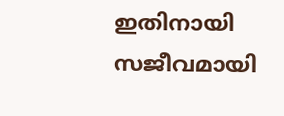ഇതിനായി സജീവമായി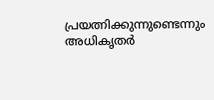പ്രയത്നിക്കുന്നുണ്ടെന്നും അധികൃതർ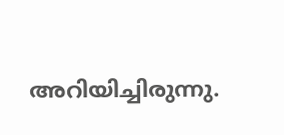അറിയിച്ചിരുന്നു.